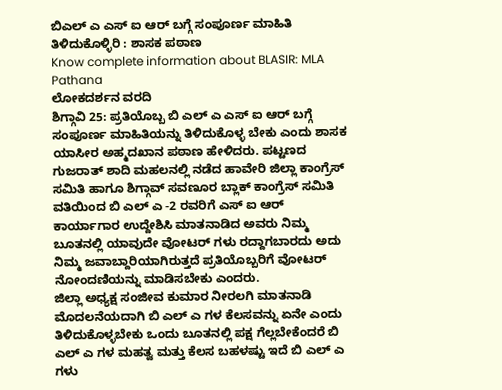ಬಿಎಲ್ ಎ ಎಸ್ ಐ ಆರ್ ಬಗ್ಗೆ ಸಂಪೂರ್ಣ ಮಾಹಿತಿ ತಿಳಿದುಕೊಳ್ಳಿರಿ : ಶಾಸಕ ಪಠಾಣ
Know complete information about BLASIR: MLA Pathana
ಲೋಕದರ್ಶನ ವರದಿ
ಶಿಗ್ಗಾವಿ 25: ಪ್ರತಿಯೊಬ್ಬ ಬಿ ಎಲ್ ಎ ಎಸ್ ಐ ಆರ್ ಬಗ್ಗೆ ಸಂಪೂರ್ಣ ಮಾಹಿತಿಯನ್ನು ತಿಳಿದುಕೊಳ್ಳ ಬೇಕು ಎಂದು ಶಾಸಕ ಯಾಸೀರ ಅಹ್ಮದಖಾನ ಪಠಾಣ ಹೇಳಿದರು. ಪಟ್ಟಣದ ಗುಜರಾತ್ ಶಾದಿ ಮಹಲನಲ್ಲಿ ನಡೆದ ಹಾವೇರಿ ಜಿಲ್ಲಾ ಕಾಂಗ್ರೆಸ್ ಸಮಿತಿ ಹಾಗೂ ಶಿಗ್ಗಾವ್ ಸವಣೂರ ಬ್ಲಾಕ್ ಕಾಂಗ್ರೆಸ್ ಸಮಿತಿ ವತಿಯಿಂದ ಬಿ ಎಲ್ ಎ -2 ರವರಿಗೆ ಎಸ್ ಐ ಆರ್ ಕಾರ್ಯಾಗಾರ ಉದ್ದೇಶಿಸಿ ಮಾತನಾಡಿದ ಅವರು ನಿಮ್ಮ ಬೂತನಲ್ಲಿ ಯಾವುದೇ ವೋಟರ್ ಗಳು ರದ್ದಾಗಬಾರದು ಅದು ನಿಮ್ಮ ಜವಾಬ್ದಾರಿಯಾಗಿರುತ್ತದೆ ಪ್ರತಿಯೊಬ್ಬರಿಗೆ ವೋಟರ್ ನೋಂದಣಿಯನ್ನು ಮಾಡಿಸಬೇಕು ಎಂದರು.
ಜಿಲ್ಲಾ ಅಧ್ಯಕ್ಷ ಸಂಜೀವ ಕುಮಾರ ನೀರಲಗಿ ಮಾತನಾಡಿ ಮೊದಲನೆಯದಾಗಿ ಬಿ ಎಲ್ ಎ ಗಳ ಕೆಲಸವನ್ನು ಏನೇ ಎಂದು ತಿಳಿದುಕೊಳ್ಳಬೇಕು ಒಂದು ಬೂತನಲ್ಲಿ ಪಕ್ಷ ಗೆಲ್ಲಬೇಕೆಂದರೆ ಬಿ ಎಲ್ ಎ ಗಳ ಮಹತ್ವ ಮತ್ತು ಕೆಲಸ ಬಹಳಷ್ಟು ಇದೆ ಬಿ ಎಲ್ ಎ ಗಳು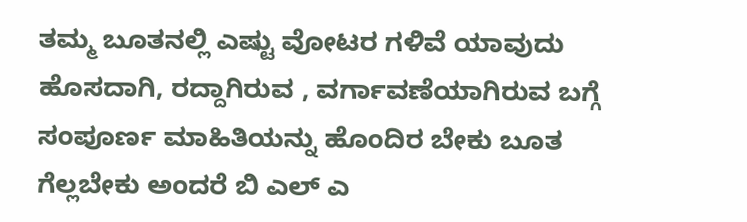ತಮ್ಮ ಬೂತನಲ್ಲಿ ಎಷ್ಟು ವೋಟರ ಗಳಿವೆ ಯಾವುದು ಹೊಸದಾಗಿ, ರದ್ದಾಗಿರುವ , ವರ್ಗಾವಣೆಯಾಗಿರುವ ಬಗ್ಗೆ ಸಂಪೂರ್ಣ ಮಾಹಿತಿಯನ್ನು ಹೊಂದಿರ ಬೇಕು ಬೂತ ಗೆಲ್ಲಬೇಕು ಅಂದರೆ ಬಿ ಎಲ್ ಎ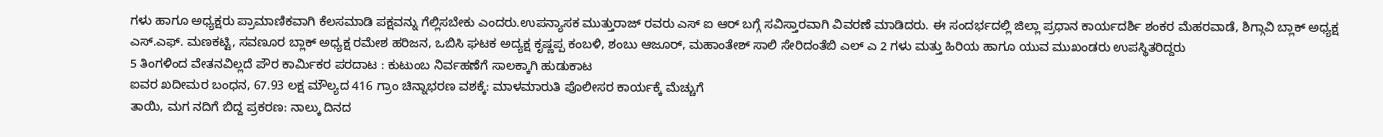ಗಳು ಹಾಗೂ ಅಧ್ಯಕ್ಷರು ಪ್ರಾಮಾಣಿಕವಾಗಿ ಕೆಲಸಮಾಡಿ ಪಕ್ಷವನ್ನು ಗೆಲ್ಲಿಸಬೇಕು ಎಂದರು.ಉಪನ್ಯಾಸಕ ಮುತ್ತುರಾಜ್ ರವರು ಎಸ್ ಐ ಆರ್ ಬಗ್ಗೆ ಸವಿಸ್ತಾರವಾಗಿ ವಿವರಣೆ ಮಾಡಿದರು. ಈ ಸಂದರ್ಭದಲ್ಲಿ ಜಿಲ್ಲಾ ಪ್ರಧಾನ ಕಾರ್ಯದರ್ಶಿ ಶಂಕರ ಮೆಹರವಾಡೆ, ಶಿಗ್ಗಾವಿ ಬ್ಲಾಕ್ ಅಧ್ಯಕ್ಷ ಎಸ್.ಎಫ್. ಮಣಕಟ್ಟಿ, ಸವಣೂರ ಬ್ಲಾಕ್ ಅಧ್ಯಕ್ಷ ರಮೇಶ ಹರಿಜನ, ಒಬಿಸಿ ಘಟಕ ಅದ್ಯಕ್ಷ ಕೃಷ್ಣಪ್ಪ ಕಂಬಳಿ, ಶಂಬು ಆಜೂರ್, ಮಹಾಂತೇಶ್ ಸಾಲಿ ಸೇರಿದಂತೆಬಿ ಎಲ್ ಎ 2 ಗಳು ಮತ್ತು ಹಿರಿಯ ಹಾಗೂ ಯುವ ಮುಖಂಡರು ಉಪಸ್ಥಿತರಿದ್ದರು
5 ತಿಂಗಳಿಂದ ವೇತನವಿಲ್ಲದೆ ಪೌರ ಕಾರ್ಮಿಕರ ಪರದಾಟ : ಕುಟುಂಬ ನಿರ್ವಹಣೆಗೆ ಸಾಲಕ್ಕಾಗಿ ಹುಡುಕಾಟ
ಐವರ ಖದೀಮರ ಬಂಧನ, 67.93 ಲಕ್ಷ ಮೌಲ್ಯದ 416 ಗ್ರಾಂ ಚಿನ್ನಾಭರಣ ವಶಕ್ಕೆ: ಮಾಳಮಾರುತಿ ಪೊಲೀಸರ ಕಾರ್ಯಕ್ಕೆ ಮೆಚ್ಚುಗೆ
ತಾಯಿ, ಮಗ ನದಿಗೆ ಬಿದ್ದ ಪ್ರಕರಣ: ನಾಲ್ಕು ದಿನದ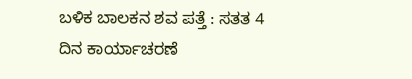ಬಳಿಕ ಬಾಲಕನ ಶವ ಪತ್ತೆ : ಸತತ 4 ದಿನ ಕಾರ್ಯಾಚರಣೆ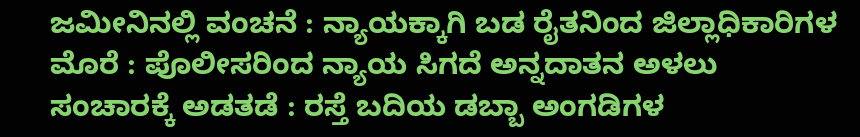ಜಮೀನಿನಲ್ಲಿ ವಂಚನೆ : ನ್ಯಾಯಕ್ಕಾಗಿ ಬಡ ರೈತನಿಂದ ಜಿಲ್ಲಾಧಿಕಾರಿಗಳ ಮೊರೆ : ಪೊಲೀಸರಿಂದ ನ್ಯಾಯ ಸಿಗದೆ ಅನ್ನದಾತನ ಅಳಲು
ಸಂಚಾರಕ್ಕೆ ಅಡತಡೆ : ರಸ್ತೆ ಬದಿಯ ಡಬ್ಬಾ ಅಂಗಡಿಗಳ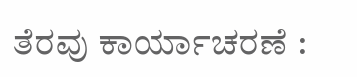ತೆರವು ಕಾರ್ಯಾಚರಣೆ :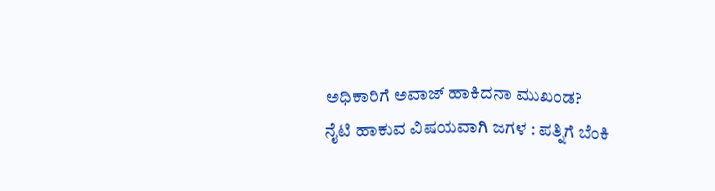ಅಧಿಕಾರಿಗೆ ಅವಾಜ್ ಹಾಕಿದನಾ ಮುಖಂಡ?
ನೈಟಿ ಹಾಕುವ ವಿಷಯವಾಗಿ ಜಗಳ : ಪತ್ನಿಗೆ ಬೆಂಕಿ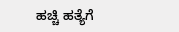ಹಚ್ಚಿ ಹತ್ಯೆಗೆ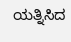ಯತ್ನಿಸಿದ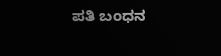ಪತಿ ಬಂಧನ